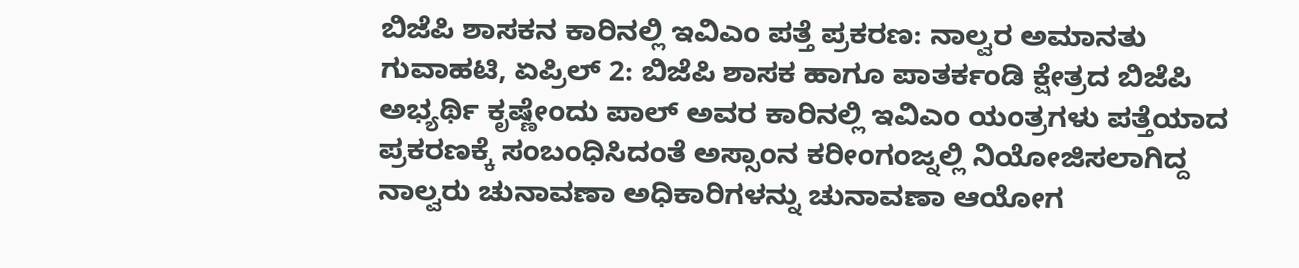ಬಿಜೆಪಿ ಶಾಸಕನ ಕಾರಿನಲ್ಲಿ ಇವಿಎಂ ಪತ್ತೆ ಪ್ರಕರಣ: ನಾಲ್ವರ ಅಮಾನತು
ಗುವಾಹಟಿ, ಏಪ್ರಿಲ್ 2: ಬಿಜೆಪಿ ಶಾಸಕ ಹಾಗೂ ಪಾತರ್ಕಂಡಿ ಕ್ಷೇತ್ರದ ಬಿಜೆಪಿ ಅಭ್ಯರ್ಥಿ ಕೃಷ್ಣೇಂದು ಪಾಲ್ ಅವರ ಕಾರಿನಲ್ಲಿ ಇವಿಎಂ ಯಂತ್ರಗಳು ಪತ್ತೆಯಾದ ಪ್ರಕರಣಕ್ಕೆ ಸಂಬಂಧಿಸಿದಂತೆ ಅಸ್ಸಾಂನ ಕರೀಂಗಂಜ್ನಲ್ಲಿ ನಿಯೋಜಿಸಲಾಗಿದ್ದ ನಾಲ್ವರು ಚುನಾವಣಾ ಅಧಿಕಾರಿಗಳನ್ನು ಚುನಾವಣಾ ಆಯೋಗ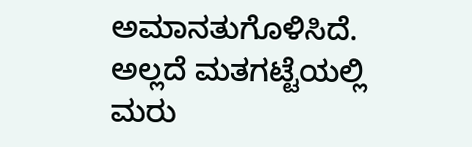ಅಮಾನತುಗೊಳಿಸಿದೆ. ಅಲ್ಲದೆ ಮತಗಟ್ಟೆಯಲ್ಲಿ ಮರು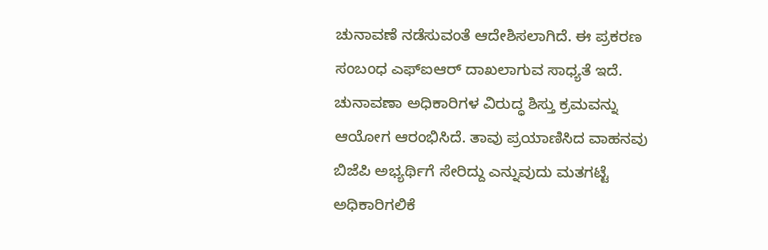ಚುನಾವಣೆ ನಡೆಸುವಂತೆ ಆದೇಶಿಸಲಾಗಿದೆ. ಈ ಪ್ರಕರಣ ಸಂಬಂಧ ಎಫ್ಐಆರ್ ದಾಖಲಾಗುವ ಸಾಧ್ಯತೆ ಇದೆ.
ಚುನಾವಣಾ ಅಧಿಕಾರಿಗಳ ವಿರುದ್ಧ ಶಿಸ್ತು ಕ್ರಮವನ್ನು ಆಯೋಗ ಆರಂಭಿಸಿದೆ. ತಾವು ಪ್ರಯಾಣಿಸಿದ ವಾಹನವು ಬಿಜೆಪಿ ಅಭ್ಯರ್ಥಿಗೆ ಸೇರಿದ್ದು ಎನ್ನುವುದು ಮತಗಟ್ಟೆ ಅಧಿಕಾರಿಗಲಿಕೆ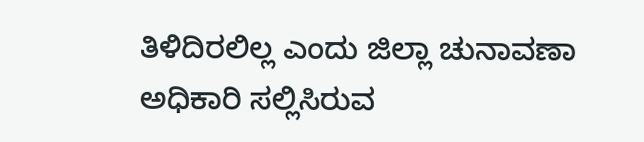ತಿಳಿದಿರಲಿಲ್ಲ ಎಂದು ಜಿಲ್ಲಾ ಚುನಾವಣಾ ಅಧಿಕಾರಿ ಸಲ್ಲಿಸಿರುವ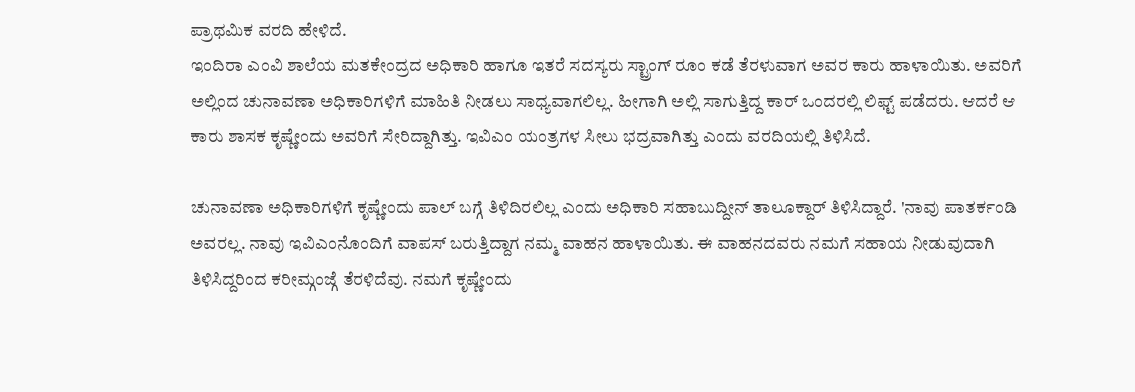ಪ್ರಾಥಮಿಕ ವರದಿ ಹೇಳಿದೆ.
ಇಂದಿರಾ ಎಂವಿ ಶಾಲೆಯ ಮತಕೇಂದ್ರದ ಅಧಿಕಾರಿ ಹಾಗೂ ಇತರೆ ಸದಸ್ಯರು ಸ್ಟ್ರಾಂಗ್ ರೂಂ ಕಡೆ ತೆರಳುವಾಗ ಅವರ ಕಾರು ಹಾಳಾಯಿತು. ಅವರಿಗೆ ಅಲ್ಲಿಂದ ಚುನಾವಣಾ ಅಧಿಕಾರಿಗಳಿಗೆ ಮಾಹಿತಿ ನೀಡಲು ಸಾಧ್ಯವಾಗಲಿಲ್ಲ. ಹೀಗಾಗಿ ಅಲ್ಲಿ ಸಾಗುತ್ತಿದ್ದ ಕಾರ್ ಒಂದರಲ್ಲಿ ಲಿಫ್ಟ್ ಪಡೆದರು. ಆದರೆ ಆ ಕಾರು ಶಾಸಕ ಕೃಷ್ಣೇಂದು ಅವರಿಗೆ ಸೇರಿದ್ದಾಗಿತ್ತು. ಇವಿಎಂ ಯಂತ್ರಗಳ ಸೀಲು ಭದ್ರವಾಗಿತ್ತು ಎಂದು ವರದಿಯಲ್ಲಿ ತಿಳಿಸಿದೆ.

ಚುನಾವಣಾ ಅಧಿಕಾರಿಗಳಿಗೆ ಕೃಷ್ಣೇಂದು ಪಾಲ್ ಬಗ್ಗೆ ತಿಳಿದಿರಲಿಲ್ಲ ಎಂದು ಅಧಿಕಾರಿ ಸಹಾಬುದ್ದೀನ್ ತಾಲೂಕ್ದಾರ್ ತಿಳಿಸಿದ್ದಾರೆ. 'ನಾವು ಪಾತರ್ಕಂಡಿ ಅವರಲ್ಲ. ನಾವು ಇವಿಎಂನೊಂದಿಗೆ ವಾಪಸ್ ಬರುತ್ತಿದ್ದಾಗ ನಮ್ಮ ವಾಹನ ಹಾಳಾಯಿತು. ಈ ವಾಹನದವರು ನಮಗೆ ಸಹಾಯ ನೀಡುವುದಾಗಿ ತಿಳಿಸಿದ್ದರಿಂದ ಕರೀಮ್ಗಂಜ್ಗೆ ತೆರಳಿದೆವು. ನಮಗೆ ಕೃಷ್ಣೇಂದು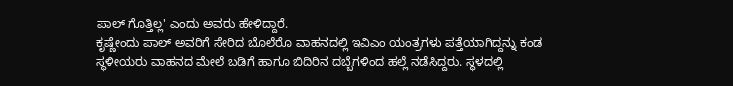ಪಾಲ್ ಗೊತ್ತಿಲ್ಲ' ಎಂದು ಅವರು ಹೇಳಿದ್ದಾರೆ.
ಕೃಷ್ಣೇಂದು ಪಾಲ್ ಅವರಿಗೆ ಸೇರಿದ ಬೊಲೆರೊ ವಾಹನದಲ್ಲಿ ಇವಿಎಂ ಯಂತ್ರಗಳು ಪತ್ತೆಯಾಗಿದ್ದನ್ನು ಕಂಡ ಸ್ಥಳೀಯರು ವಾಹನದ ಮೇಲೆ ಬಡಿಗೆ ಹಾಗೂ ಬಿದಿರಿನ ದಬ್ಬೆಗಳಿಂದ ಹಲ್ಲೆ ನಡೆಸಿದ್ದರು. ಸ್ಥಳದಲ್ಲಿ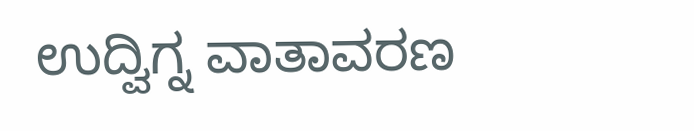ಉದ್ವಿಗ್ನ ವಾತಾವರಣ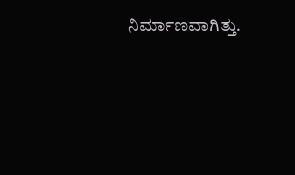ನಿರ್ಮಾಣವಾಗಿತ್ತು.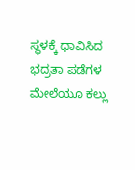ಸ್ಥಳಕ್ಕೆ ಧಾವಿಸಿದ ಭದ್ರತಾ ಪಡೆಗಳ ಮೇಲೆಯೂ ಕಲ್ಲು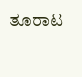ತೂರಾಟ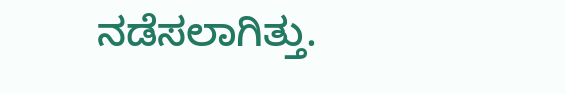ನಡೆಸಲಾಗಿತ್ತು.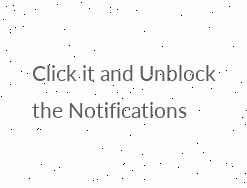Click it and Unblock the Notifications